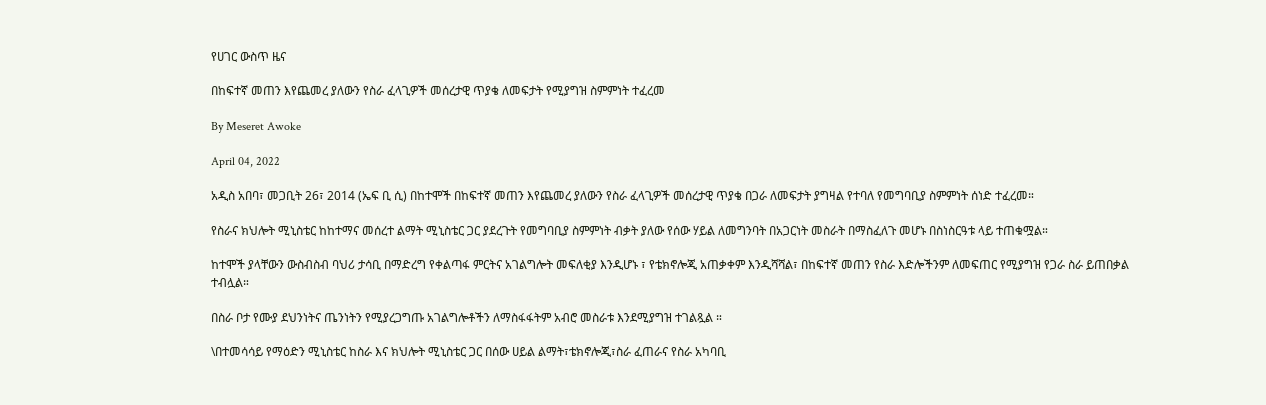የሀገር ውስጥ ዜና

በከፍተኛ መጠን እየጨመረ ያለውን የስራ ፈላጊዎች መሰረታዊ ጥያቄ ለመፍታት የሚያግዝ ስምምነት ተፈረመ

By Meseret Awoke

April 04, 2022

አዲስ አበባ፣ መጋቢት 26፣ 2014 (ኤፍ ቢ ሲ) በከተሞች በከፍተኛ መጠን እየጨመረ ያለውን የስራ ፈላጊዎች መሰረታዊ ጥያቄ በጋራ ለመፍታት ያግዛል የተባለ የመግባቢያ ስምምነት ሰነድ ተፈረመ።

የስራና ክህሎት ሚኒስቴር ከከተማና መሰረተ ልማት ሚኒስቴር ጋር ያደረጉት የመግባቢያ ስምምነት ብቃት ያለው የሰው ሃይል ለመግንባት በአጋርነት መስራት በማስፈለጉ መሆኑ በስነስርዓቱ ላይ ተጠቁሟል።

ከተሞች ያላቸውን ውስብስብ ባህሪ ታሳቢ በማድረግ የቀልጣፋ ምርትና አገልግሎት መፍለቂያ እንዲሆኑ ፣ የቴክኖሎጂ አጠቃቀም እንዲሻሻል፣ በከፍተኛ መጠን የስራ እድሎችንም ለመፍጠር የሚያግዝ የጋራ ስራ ይጠበቃል ተብሏል።

በስራ ቦታ የሙያ ደህንነትና ጤንነትን የሚያረጋግጡ አገልግሎቶችን ለማስፋፋትም አብሮ መስራቱ እንደሚያግዝ ተገልጿል ።

\በተመሳሳይ የማዕድን ሚኒስቴር ከስራ እና ክህሎት ሚኒስቴር ጋር በሰው ሀይል ልማት፣ቴክኖሎጂ፣ስራ ፈጠራና የስራ አካባቢ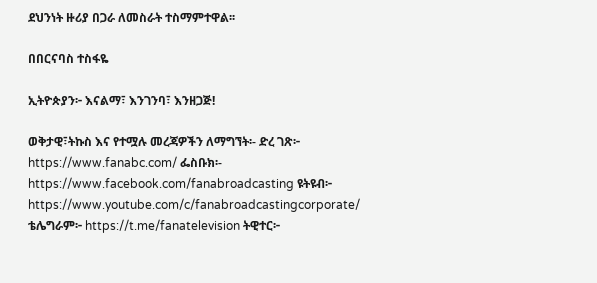ደህንነት ዙሪያ በጋራ ለመስራት ተስማምተዋል፡፡

በበርናባስ ተስፋዬ

ኢትዮጵያን፦ እናልማ፣ እንገንባ፣ እንዘጋጅ!

ወቅታዊ፣ትኩስ እና የተሟሉ መረጃዎችን ለማግኘት፡- ድረ ገጽ፦ https://www.fanabc.com/ ፌስቡክ፡- https://www.facebook.com/fanabroadcasting ዩትዩብ፦ https://www.youtube.com/c/fanabroadcastingcorporate/ ቴሌግራም፦ https://t.me/fanatelevision ትዊተር፦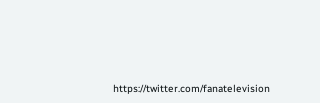https://twitter.com/fanatelevision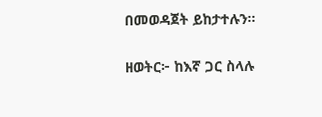በመወዳጀት ይከታተሉን፡፡

ዘወትር፦ ከእኛ ጋር ስላሉ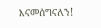እናመሰግናለን!